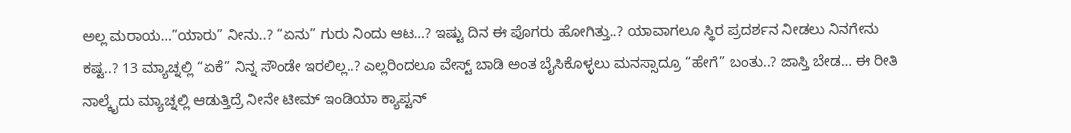ಅಲ್ಲ ಮರಾಯ…”ಯಾರು” ನೀನು..? “ಏನು” ಗುರು ನಿಂದು ಆಟ…? ಇಷ್ಟು ದಿನ ಈ ಪೊಗರು ಹೋಗಿತ್ತು..? ಯಾವಾಗಲೂ ಸ್ಥಿರ ಪ್ರದರ್ಶನ ನೀಡಲು ನಿನಗೇನು ಕಷ್ಟ..? 13 ಮ್ಯಾಚ್ನಲ್ಲಿ “ಏಕೆ” ನಿನ್ನ ಸೌಂಡೇ ಇರಲಿಲ್ಲ..? ಎಲ್ಲರಿಂದಲೂ ವೇಸ್ಟ್ ಬಾಡಿ ಅಂತ ಬೈಸಿಕೊಳ್ಳಲು ಮನಸ್ಸಾದ್ರೂ “ಹೇಗೆ” ಬಂತು..? ಜಾಸ್ತಿ ಬೇಡ… ಈ ರೀತಿ ನಾಲ್ಕೈದು ಮ್ಯಾಚ್ನಲ್ಲಿ ಆಡುತ್ತಿದ್ರೆ ನೀನೇ ಟೀಮ್ ಇಂಡಿಯಾ ಕ್ಯಾಪ್ಟನ್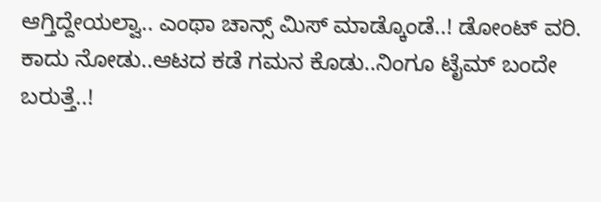ಆಗ್ತಿದ್ದೇಯಲ್ವಾ.. ಎಂಥಾ ಚಾನ್ಸ್ ಮಿಸ್ ಮಾಡ್ಕೊಂಡೆ..! ಡೋಂಟ್ ವರಿ. ಕಾದು ನೋಡು..ಆಟದ ಕಡೆ ಗಮನ ಕೊಡು..ನಿಂಗೂ ಟೈಮ್ ಬಂದೇ ಬರುತ್ತೆ..!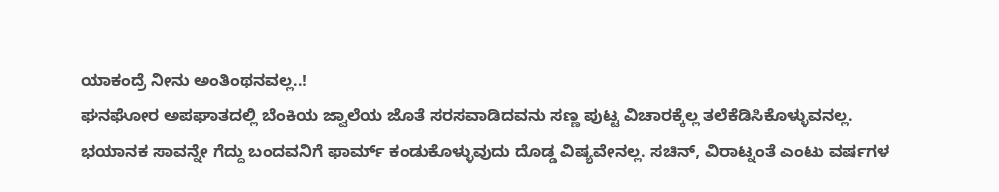ಯಾಕಂದ್ರೆ ನೀನು ಅಂತಿಂಥನವಲ್ಲ..!
ಘನಘೋರ ಅಪಘಾತದಲ್ಲಿ ಬೆಂಕಿಯ ಜ್ವಾಲೆಯ ಜೊತೆ ಸರಸವಾಡಿದವನು ಸಣ್ಣ ಪುಟ್ಟ ವಿಚಾರಕ್ಕೆಲ್ಲ ತಲೆಕೆಡಿಸಿಕೊಳ್ಳುವನಲ್ಲ. ಭಯಾನಕ ಸಾವನ್ನೇ ಗೆದ್ದು ಬಂದವನಿಗೆ ಫಾರ್ಮ್ ಕಂಡುಕೊಳ್ಳುವುದು ದೊಡ್ಡ ವಿಷ್ಯವೇನಲ್ಲ. ಸಚಿನ್, ವಿರಾಟ್ನಂತೆ ಎಂಟು ವರ್ಷಗಳ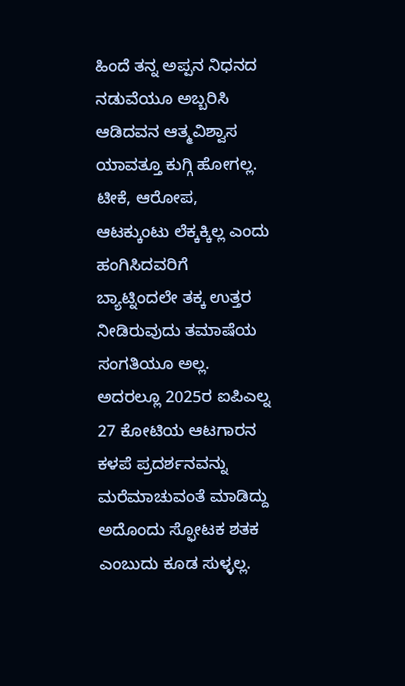ಹಿಂದೆ ತನ್ನ ಅಪ್ಪನ ನಿಧನದ ನಡುವೆಯೂ ಅಬ್ಬರಿಸಿ ಆಡಿದವನ ಆತ್ಮವಿಶ್ವಾಸ ಯಾವತ್ತೂ ಕುಗ್ಗಿ ಹೋಗಲ್ಲ. ಟೀಕೆ, ಆರೋಪ, ಆಟಕ್ಕುಂಟು ಲೆಕ್ಕಕ್ಕಿಲ್ಲ ಎಂದು ಹಂಗಿಸಿದವರಿಗೆ ಬ್ಯಾಟ್ನಿಂದಲೇ ತಕ್ಕ ಉತ್ತರ ನೀಡಿರುವುದು ತಮಾಷೆಯ ಸಂಗತಿಯೂ ಅಲ್ಲ.
ಅದರಲ್ಲೂ 2025ರ ಐಪಿಎಲ್ನ 27 ಕೋಟಿಯ ಆಟಗಾರನ ಕಳಪೆ ಪ್ರದರ್ಶನವನ್ನು ಮರೆಮಾಚುವಂತೆ ಮಾಡಿದ್ದು ಅದೊಂದು ಸ್ಫೋಟಕ ಶತಕ ಎಂಬುದು ಕೂಡ ಸುಳ್ಳಲ್ಲ.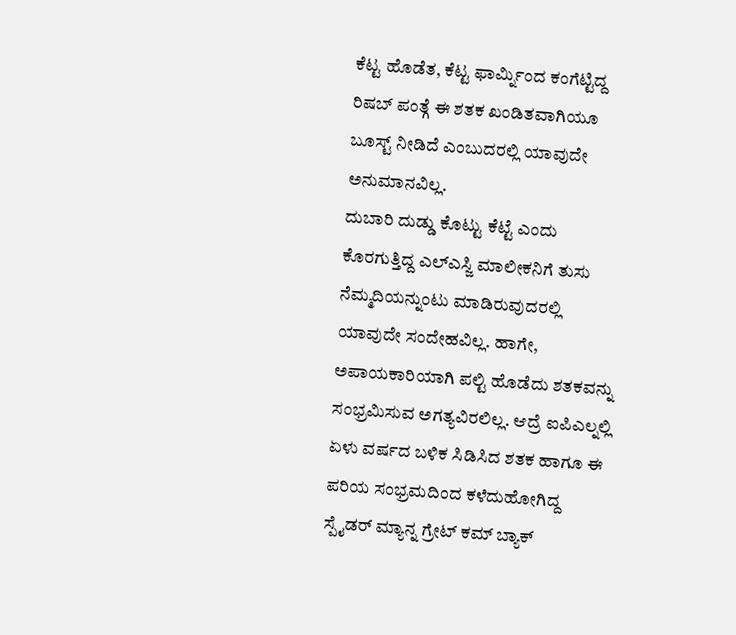ಕೆಟ್ಟ ಹೊಡೆತ, ಕೆಟ್ಟ ಫಾರ್ಮ್ನಿಂದ ಕಂಗೆಟ್ಟಿದ್ದ ರಿಷಬ್ ಪಂತ್ಗೆ ಈ ಶತಕ ಖಂಡಿತವಾಗಿಯೂ ಬೂಸ್ಟ್ ನೀಡಿದೆ ಎಂಬುದರಲ್ಲಿ ಯಾವುದೇ ಅನುಮಾನವಿಲ್ಲ.
ದುಬಾರಿ ದುಡ್ಡು ಕೊಟ್ಟು ಕೆಟ್ಟೆ ಎಂದು ಕೊರಗುತ್ತಿದ್ದ ಎಲ್ಎಸ್ಜಿ ಮಾಲೀಕನಿಗೆ ತುಸು ನೆಮ್ಮದಿಯನ್ನುಂಟು ಮಾಡಿರುವುದರಲ್ಲಿ ಯಾವುದೇ ಸಂದೇಹವಿಲ್ಲ. ಹಾಗೇ, ಅಪಾಯಕಾರಿಯಾಗಿ ಪಲ್ಟಿ ಹೊಡೆದು ಶತಕವನ್ನು ಸಂಭ್ರಮಿಸುವ ಅಗತ್ಯವಿರಲಿಲ್ಲ. ಆದ್ರೆ ಐಪಿಎಲ್ನಲ್ಲಿ ಏಳು ವರ್ಷದ ಬಳಿಕ ಸಿಡಿಸಿದ ಶತಕ ಹಾಗೂ ಈ ಪರಿಯ ಸಂಭ್ರಮದಿಂದ ಕಳೆದುಹೋಗಿದ್ದ ಸ್ಪೈಡರ್ ಮ್ಯಾನ್ನ ಗ್ರೇಟ್ ಕಮ್ ಬ್ಯಾಕ್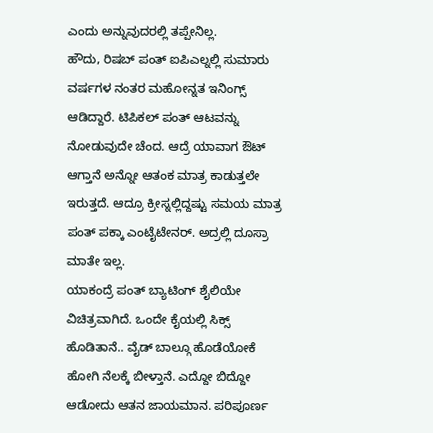ಎಂದು ಅನ್ನುವುದರಲ್ಲಿ ತಪ್ಪೇನಿಲ್ಲ.
ಹೌದು, ರಿಷಬ್ ಪಂತ್ ಐಪಿಎಲ್ನಲ್ಲಿ ಸುಮಾರು ವರ್ಷಗಳ ನಂತರ ಮಹೋನ್ನತ ಇನಿಂಗ್ಸ್ ಆಡಿದ್ದಾರೆ. ಟಿಪಿಕಲ್ ಪಂತ್ ಆಟವನ್ನು ನೋಡುವುದೇ ಚೆಂದ. ಆದ್ರೆ ಯಾವಾಗ ಔಟ್ ಆಗ್ತಾನೆ ಅನ್ನೋ ಆತಂಕ ಮಾತ್ರ ಕಾಡುತ್ತಲೇ ಇರುತ್ತದೆ. ಆದ್ರೂ ಕ್ರೀಸ್ನಲ್ಲಿದ್ದಷ್ಟು ಸಮಯ ಮಾತ್ರ ಪಂತ್ ಪಕ್ಕಾ ಎಂಟೈಟೇನರ್. ಅದ್ರಲ್ಲಿ ದೂಸ್ರಾ ಮಾತೇ ಇಲ್ಲ.
ಯಾಕಂದ್ರೆ ಪಂತ್ ಬ್ಯಾಟಿಂಗ್ ಶೈಲಿಯೇ ವಿಚಿತ್ರವಾಗಿದೆ. ಒಂದೇ ಕೈಯಲ್ಲಿ ಸಿಕ್ಸ್ ಹೊಡಿತಾನೆ.. ವೈಡ್ ಬಾಲ್ಗೂ ಹೊಡೆಯೋಕೆ ಹೋಗಿ ನೆಲಕ್ಕೆ ಬೀಳ್ತಾನೆ. ಎದ್ದೋ ಬಿದ್ದೋ ಆಡೋದು ಆತನ ಜಾಯಮಾನ. ಪರಿಪೂರ್ಣ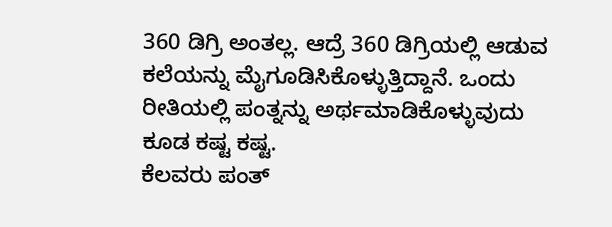360 ಡಿಗ್ರಿ ಅಂತಲ್ಲ. ಆದ್ರೆ 360 ಡಿಗ್ರಿಯಲ್ಲಿ ಆಡುವ ಕಲೆಯನ್ನು ಮೈಗೂಡಿಸಿಕೊಳ್ಳುತ್ತಿದ್ದಾನೆ. ಒಂದು ರೀತಿಯಲ್ಲಿ ಪಂತ್ನನ್ನು ಅರ್ಥಮಾಡಿಕೊಳ್ಳುವುದು ಕೂಡ ಕಷ್ಟ ಕಷ್ಟ.
ಕೆಲವರು ಪಂತ್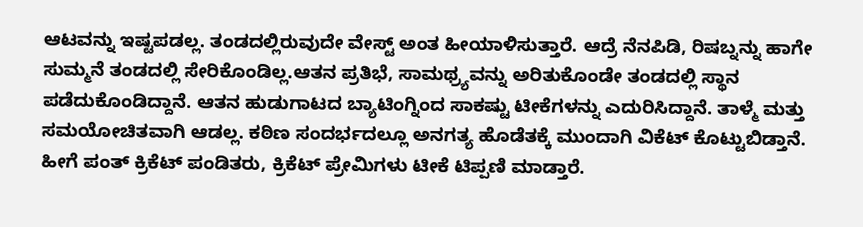ಆಟವನ್ನು ಇಷ್ಟಪಡಲ್ಲ. ತಂಡದಲ್ಲಿರುವುದೇ ವೇಸ್ಟ್ ಅಂತ ಹೀಯಾಳಿಸುತ್ತಾರೆ. ಆದ್ರೆ ನೆನಪಿಡಿ, ರಿಷಬ್ನನ್ನು ಹಾಗೇ ಸುಮ್ಮನೆ ತಂಡದಲ್ಲಿ ಸೇರಿಕೊಂಡಿಲ್ಲ.ಆತನ ಪ್ರತಿಭೆ, ಸಾಮಥ್ರ್ಯವನ್ನು ಅರಿತುಕೊಂಡೇ ತಂಡದಲ್ಲಿ ಸ್ಥಾನ ಪಡೆದುಕೊಂಡಿದ್ದಾನೆ. ಆತನ ಹುಡುಗಾಟದ ಬ್ಯಾಟಿಂಗ್ನಿಂದ ಸಾಕಷ್ಟು ಟೀಕೆಗಳನ್ನು ಎದುರಿಸಿದ್ದಾನೆ. ತಾಳ್ಮೆ ಮತ್ತು ಸಮಯೋಚಿತವಾಗಿ ಆಡಲ್ಲ. ಕಠಿಣ ಸಂದರ್ಭದಲ್ಲೂ ಅನಗತ್ಯ ಹೊಡೆತಕ್ಕೆ ಮುಂದಾಗಿ ವಿಕೆಟ್ ಕೊಟ್ಟುಬಿಡ್ತಾನೆ. ಹೀಗೆ ಪಂತ್ ಕ್ರಿಕೆಟ್ ಪಂಡಿತರು, ಕ್ರಿಕೆಟ್ ಪ್ರೇಮಿಗಳು ಟೀಕೆ ಟಿಪ್ಪಣಿ ಮಾಡ್ತಾರೆ.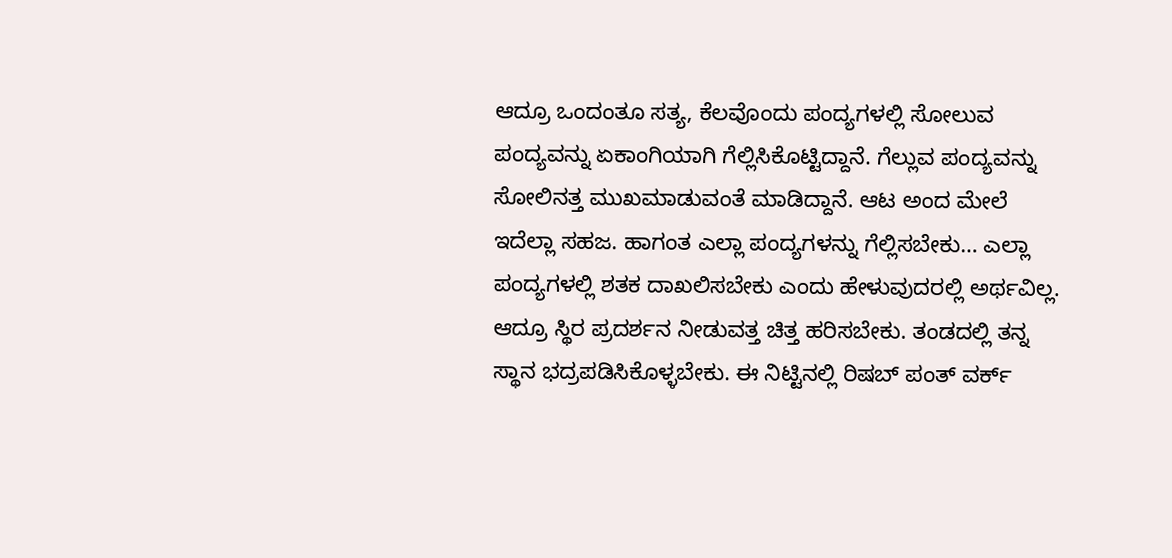ಆದ್ರೂ ಒಂದಂತೂ ಸತ್ಯ, ಕೆಲವೊಂದು ಪಂದ್ಯಗಳಲ್ಲಿ ಸೋಲುವ ಪಂದ್ಯವನ್ನು ಏಕಾಂಗಿಯಾಗಿ ಗೆಲ್ಲಿಸಿಕೊಟ್ಟಿದ್ದಾನೆ. ಗೆಲ್ಲುವ ಪಂದ್ಯವನ್ನು ಸೋಲಿನತ್ತ ಮುಖಮಾಡುವಂತೆ ಮಾಡಿದ್ದಾನೆ. ಆಟ ಅಂದ ಮೇಲೆ ಇದೆಲ್ಲಾ ಸಹಜ. ಹಾಗಂತ ಎಲ್ಲಾ ಪಂದ್ಯಗಳನ್ನು ಗೆಲ್ಲಿಸಬೇಕು… ಎಲ್ಲಾ ಪಂದ್ಯಗಳಲ್ಲಿ ಶತಕ ದಾಖಲಿಸಬೇಕು ಎಂದು ಹೇಳುವುದರಲ್ಲಿ ಅರ್ಥವಿಲ್ಲ. ಆದ್ರೂ ಸ್ಥಿರ ಪ್ರದರ್ಶನ ನೀಡುವತ್ತ ಚಿತ್ತ ಹರಿಸಬೇಕು. ತಂಡದಲ್ಲಿ ತನ್ನ ಸ್ಥಾನ ಭದ್ರಪಡಿಸಿಕೊಳ್ಳಬೇಕು. ಈ ನಿಟ್ಟಿನಲ್ಲಿ ರಿಷಬ್ ಪಂತ್ ವರ್ಕ್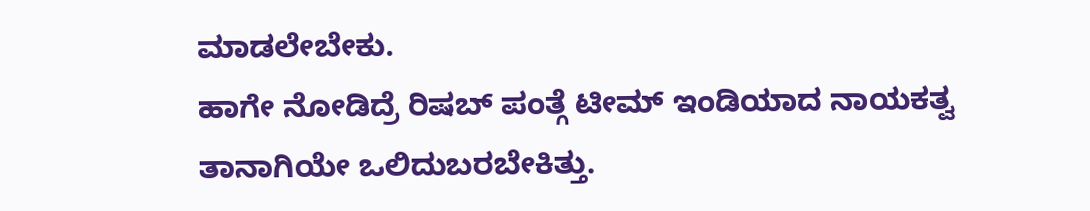ಮಾಡಲೇಬೇಕು.
ಹಾಗೇ ನೋಡಿದ್ರೆ ರಿಷಬ್ ಪಂತ್ಗೆ ಟೀಮ್ ಇಂಡಿಯಾದ ನಾಯಕತ್ವ ತಾನಾಗಿಯೇ ಒಲಿದುಬರಬೇಕಿತ್ತು.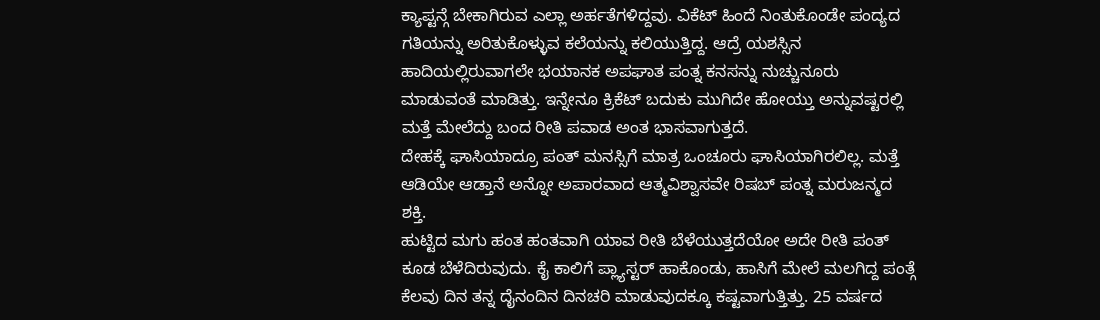ಕ್ಯಾಪ್ಟನ್ಗೆ ಬೇಕಾಗಿರುವ ಎಲ್ಲಾ ಅರ್ಹತೆಗಳಿದ್ದವು. ವಿಕೆಟ್ ಹಿಂದೆ ನಿಂತುಕೊಂಡೇ ಪಂದ್ಯದ ಗತಿಯನ್ನು ಅರಿತುಕೊಳ್ಳುವ ಕಲೆಯನ್ನು ಕಲಿಯುತ್ತಿದ್ದ. ಆದ್ರೆ ಯಶಸ್ಸಿನ ಹಾದಿಯಲ್ಲಿರುವಾಗಲೇ ಭಯಾನಕ ಅಪಘಾತ ಪಂತ್ನ ಕನಸನ್ನು ನುಚ್ಚುನೂರು ಮಾಡುವಂತೆ ಮಾಡಿತ್ತು. ಇನ್ನೇನೂ ಕ್ರಿಕೆಟ್ ಬದುಕು ಮುಗಿದೇ ಹೋಯ್ತು ಅನ್ನುವಷ್ಟರಲ್ಲಿ ಮತ್ತೆ ಮೇಲೆದ್ದು ಬಂದ ರೀತಿ ಪವಾಡ ಅಂತ ಭಾಸವಾಗುತ್ತದೆ.
ದೇಹಕ್ಕೆ ಘಾಸಿಯಾದ್ರೂ ಪಂತ್ ಮನಸ್ಸಿಗೆ ಮಾತ್ರ ಒಂಚೂರು ಘಾಸಿಯಾಗಿರಲಿಲ್ಲ. ಮತ್ತೆ ಆಡಿಯೇ ಆಡ್ತಾನೆ ಅನ್ನೋ ಅಪಾರವಾದ ಆತ್ಮವಿಶ್ವಾಸವೇ ರಿಷಬ್ ಪಂತ್ನ ಮರುಜನ್ಮದ ಶಕ್ತಿ.
ಹುಟ್ಟಿದ ಮಗು ಹಂತ ಹಂತವಾಗಿ ಯಾವ ರೀತಿ ಬೆಳೆಯುತ್ತದೆಯೋ ಅದೇ ರೀತಿ ಪಂತ್ ಕೂಡ ಬೆಳೆದಿರುವುದು. ಕೈ ಕಾಲಿಗೆ ಪ್ಲ್ಯಾಸ್ಟರ್ ಹಾಕೊಂಡು, ಹಾಸಿಗೆ ಮೇಲೆ ಮಲಗಿದ್ದ ಪಂತ್ಗೆ ಕೆಲವು ದಿನ ತನ್ನ ದೈನಂದಿನ ದಿನಚರಿ ಮಾಡುವುದಕ್ಕೂ ಕಷ್ಟವಾಗುತ್ತಿತ್ತು. 25 ವರ್ಷದ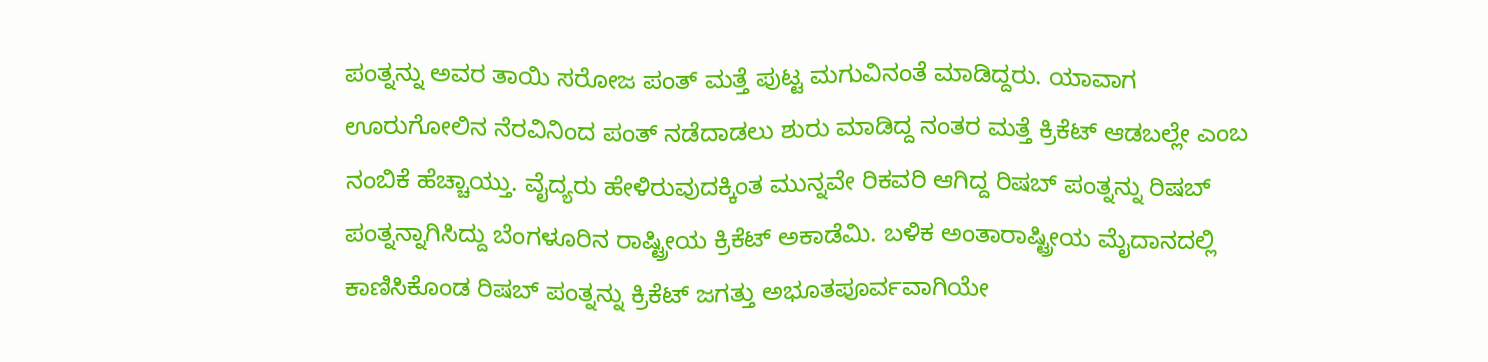ಪಂತ್ನನ್ನು ಅವರ ತಾಯಿ ಸರೋಜ ಪಂತ್ ಮತ್ತೆ ಪುಟ್ಟ ಮಗುವಿನಂತೆ ಮಾಡಿದ್ದರು. ಯಾವಾಗ ಊರುಗೋಲಿನ ನೆರವಿನಿಂದ ಪಂತ್ ನಡೆದಾಡಲು ಶುರು ಮಾಡಿದ್ದ ನಂತರ ಮತ್ತೆ ಕ್ರಿಕೆಟ್ ಆಡಬಲ್ಲೇ ಎಂಬ ನಂಬಿಕೆ ಹೆಚ್ಚಾಯ್ತು. ವೈದ್ಯರು ಹೇಳಿರುವುದಕ್ಕಿಂತ ಮುನ್ನವೇ ರಿಕವರಿ ಆಗಿದ್ದ ರಿಷಬ್ ಪಂತ್ನನ್ನು ರಿಷಬ್ ಪಂತ್ನನ್ನಾಗಿಸಿದ್ದು ಬೆಂಗಳೂರಿನ ರಾಷ್ಟ್ರೀಯ ಕ್ರಿಕೆಟ್ ಅಕಾಡೆಮಿ. ಬಳಿಕ ಅಂತಾರಾಷ್ಟ್ರೀಯ ಮೈದಾನದಲ್ಲಿ ಕಾಣಿಸಿಕೊಂಡ ರಿಷಬ್ ಪಂತ್ನನ್ನು ಕ್ರಿಕೆಟ್ ಜಗತ್ತು ಅಭೂತಪೂರ್ವವಾಗಿಯೇ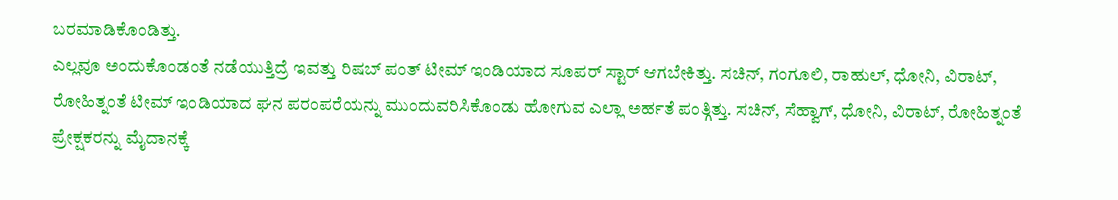ಬರಮಾಡಿಕೊಂಡಿತ್ತು.
ಎಲ್ಲವೂ ಅಂದುಕೊಂಡಂತೆ ನಡೆಯುತ್ತಿದ್ರೆ ಇವತ್ತು ರಿಷಬ್ ಪಂತ್ ಟೀಮ್ ಇಂಡಿಯಾದ ಸೂಪರ್ ಸ್ಟಾರ್ ಆಗಬೇಕಿತ್ತು. ಸಚಿನ್, ಗಂಗೂಲಿ, ರಾಹುಲ್, ಧೋನಿ, ವಿರಾಟ್, ರೋಹಿತ್ನಂತೆ ಟೀಮ್ ಇಂಡಿಯಾದ ಘನ ಪರಂಪರೆಯನ್ನು ಮುಂದುವರಿಸಿಕೊಂಡು ಹೋಗುವ ಎಲ್ಲಾ ಅರ್ಹತೆ ಪಂತ್ಗಿತ್ತು. ಸಚಿನ್, ಸೆಹ್ವಾಗ್, ಧೋನಿ, ವಿರಾಟ್, ರೋಹಿತ್ನಂತೆ ಪ್ರೇಕ್ಷಕರನ್ನು ಮೈದಾನಕ್ಕೆ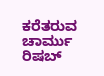ಕರೆತರುವ ಚಾರ್ಮು ರಿಷಬ್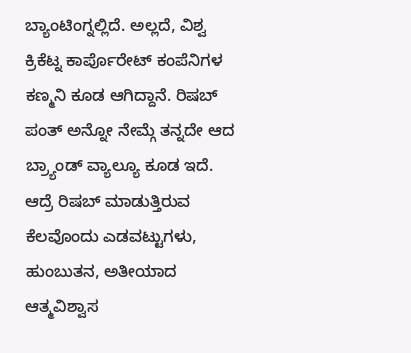ಬ್ಯಾಂಟಿಂಗ್ನಲ್ಲಿದೆ. ಅಲ್ಲದೆ, ವಿಶ್ವ ಕ್ರಿಕೆಟ್ನ ಕಾರ್ಪೊರೇಟ್ ಕಂಪೆನಿಗಳ ಕಣ್ಮನಿ ಕೂಡ ಆಗಿದ್ದಾನೆ. ರಿಷಬ್ ಪಂತ್ ಅನ್ನೋ ನೇಮ್ಗೆ ತನ್ನದೇ ಆದ ಬ್ರ್ಯಾಂಡ್ ವ್ಯಾಲ್ಯೂ ಕೂಡ ಇದೆ.
ಆದ್ರೆ ರಿಷಬ್ ಮಾಡುತ್ತಿರುವ ಕೆಲವೊಂದು ಎಡವಟ್ಟುಗಳು, ಹುಂಬುತನ, ಅತೀಯಾದ ಆತ್ಮವಿಶ್ವಾಸ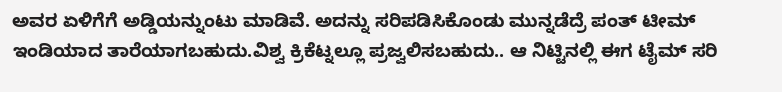ಅವರ ಏಳಿಗೆಗೆ ಅಡ್ಡಿಯನ್ನುಂಟು ಮಾಡಿವೆ. ಅದನ್ನು ಸರಿಪಡಿಸಿಕೊಂಡು ಮುನ್ನಡೆದ್ರೆ ಪಂತ್ ಟೀಮ್ ಇಂಡಿಯಾದ ತಾರೆಯಾಗಬಹುದು.ವಿಶ್ವ ಕ್ರಿಕೆಟ್ನಲ್ಲೂ ಪ್ರಜ್ವಲಿಸಬಹುದು.. ಆ ನಿಟ್ಟಿನಲ್ಲಿ ಈಗ ಟೈಮ್ ಸರಿ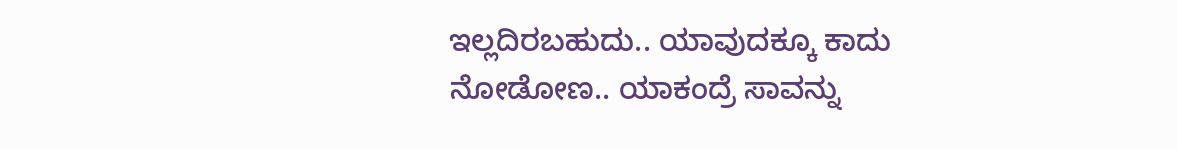ಇಲ್ಲದಿರಬಹುದು.. ಯಾವುದಕ್ಕೂ ಕಾದು ನೋಡೋಣ.. ಯಾಕಂದ್ರೆ ಸಾವನ್ನು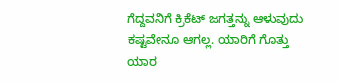ಗೆದ್ದವನಿಗೆ ಕ್ರಿಕೆಟ್ ಜಗತ್ತನ್ನು ಆಳುವುದು ಕಷ್ಟವೇನೂ ಆಗಲ್ಲ. ಯಾರಿಗೆ ಗೊತ್ತು ಯಾರ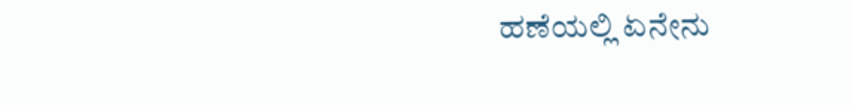ಹಣೆಯಲ್ಲಿ ಏನೇನು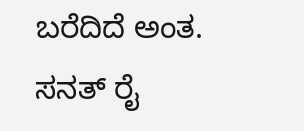ಬರೆದಿದೆ ಅಂತ.
ಸನತ್ ರೈ